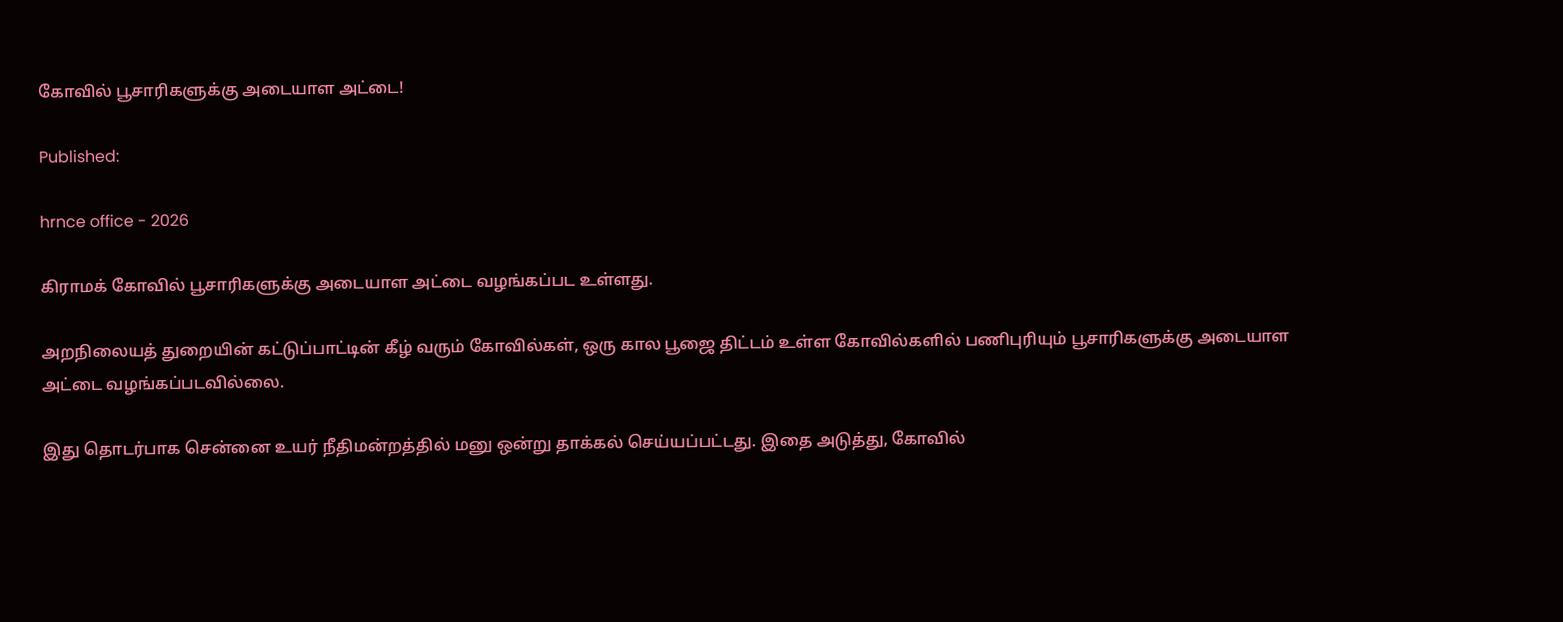கோவில் பூசாரிகளுக்கு அடையாள அட்டை!

Published:

hrnce office - 2026

கிராமக் கோவில் பூசாரிகளுக்கு அடையாள அட்டை வழங்கப்பட உள்ளது.

அறநிலையத் துறையின் கட்டுப்பாட்டின் கீழ் வரும் கோவில்கள், ஒரு கால பூஜை திட்டம் உள்ள கோவில்களில் பணிபுரியும் பூசாரிகளுக்கு அடையாள அட்டை வழங்கப்படவில்லை.

இது தொடர்பாக சென்னை உயர் நீதிமன்றத்தில் மனு ஒன்று தாக்கல் செய்யப்பட்டது. இதை அடுத்து, கோவில்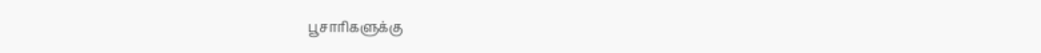பூசாரிகளுக்கு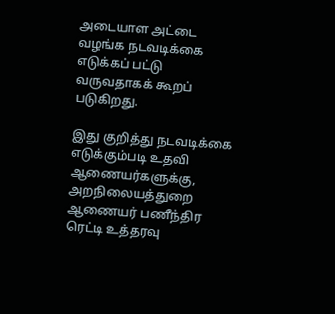அடையாள அட்டை வழங்க நடவடிக்கை எடுக்கப் பட்டு வருவதாகக் கூறப் படுகிறது.

இது குறித்து நடவடிக்கை எடுக்கும்படி உதவி ஆணையர்களுக்கு, அறநிலையத்துறை ஆணையர் பணீந்திர ரெட்டி உத்தரவு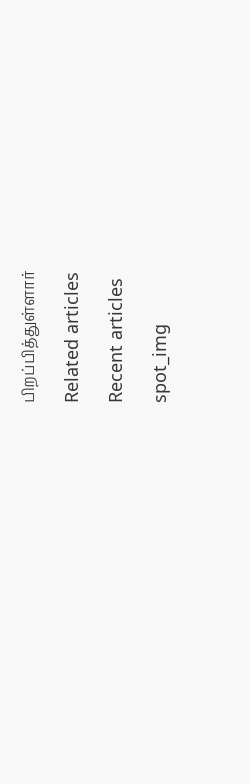பிறப்பித்துள்ளார்

Related articles

Recent articles

spot_img